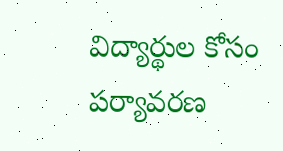విద్యార్థుల కోసం పర్యావరణ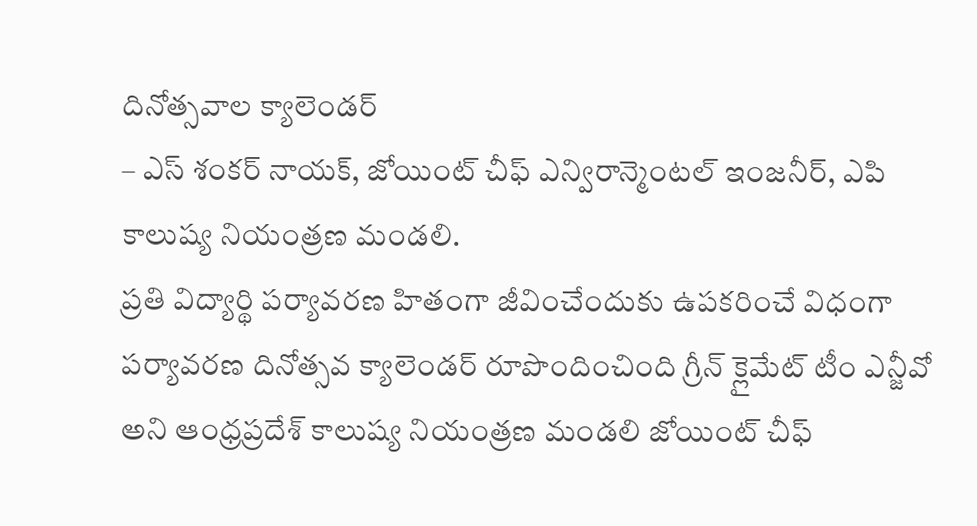దినోత్సవాల క్యాలెండర్
– ఎస్ శంకర్ నాయక్, జోయింట్ చీఫ్ ఎన్విరాన్మెంటల్ ఇంజనీర్, ఎపి కాలుష్య నియంత్రణ మండలి.
ప్రతి విద్యార్థి పర్యావరణ హితంగా జీవించేందుకు ఉపకరించే విధంగా పర్యావరణ దినోత్సవ క్యాలెండర్ రూపొందించింది గ్రీన్ క్లైమేట్ టీం ఎన్జీవో అని ఆంధ్రప్రదేశ్ కాలుష్య నియంత్రణ మండలి జోయింట్ చీఫ్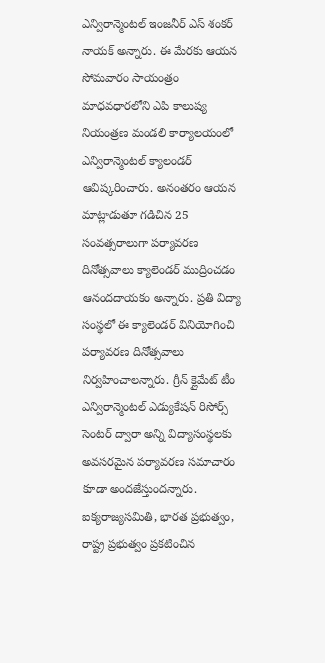ఎన్విరాన్మెంటల్ ఇంజనీర్ ఎస్ శంకర్ నాయక్ అన్నారు. ఈ మేరకు ఆయన సోమవారం సాయంత్రం మాధవధారలోని ఎపి కాలుష్య నియంత్రణ మండలి కార్యాలయంలో ఎన్విరాన్మెంటల్ క్యాలండర్ ఆవిష్కరించారు. అనంతరం ఆయన మాట్లాడుతూ గడిచిన 25 సంవత్సరాలుగా పర్యావరణ దినోత్సవాలు క్యాలెండర్ ముద్రించడం ఆనందదాయకం అన్నారు. ప్రతి విద్యా సంస్థలో ఈ క్యాలెండర్ వినియోగించి పర్యావరణ దినోత్సవాలు నిర్వహించాలన్నారు. గ్రీన్ క్లైమేట్ టీం ఎన్విరాన్మెంటల్ ఎడ్యుకేషన్ రిసోర్స్ సెంటర్ ద్వారా అన్ని విద్యాసంస్థలకు అవసరమైన పర్యావరణ సమాచారం కూడా అందజేస్తుందన్నారు. ఐక్యరాజ్యసమితి, భారత ప్రభుత్వం, రాష్ట్ర ప్రభుత్వం ప్రకటించిన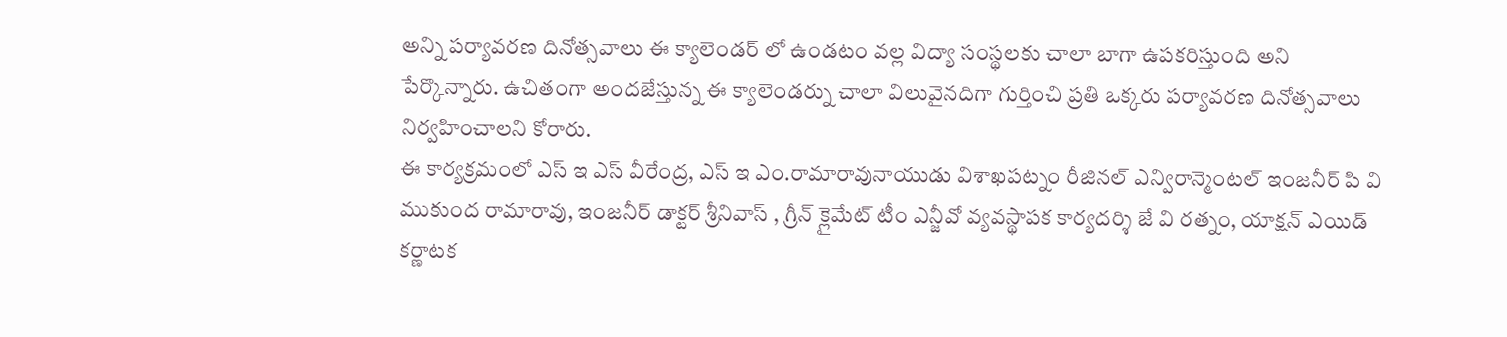అన్ని పర్యావరణ దినోత్సవాలు ఈ క్యాలెండర్ లో ఉండటం వల్ల విద్యా సంస్థలకు చాలా బాగా ఉపకరిస్తుంది అని పేర్కొన్నారు. ఉచితంగా అందజేస్తున్న ఈ క్యాలెండర్ను చాలా విలువైనదిగా గుర్తించి ప్రతి ఒక్కరు పర్యావరణ దినోత్సవాలు నిర్వహించాలని కోరారు.
ఈ కార్యక్రమంలో ఎస్ ఇ ఎస్ వీరేంద్ర, ఎస్ ఇ ఎం.రామారావునాయుడు విశాఖపట్నం రీజినల్ ఎన్విరాన్మెంటల్ ఇంజనీర్ పి వి ముకుంద రామారావు, ఇంజనీర్ డాక్టర్ శ్రీనివాస్ , గ్రీన్ క్లైమేట్ టీం ఎన్జీవో వ్యవస్థాపక కార్యదర్శి జే వి రత్నం, యాక్షన్ ఎయిడ్ కర్ణాటక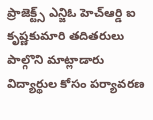ప్రాజెక్ట్స్ ఎన్జిఓ హెచ్ఆర్డి ఐ కృష్ణకుమారి తదితరులు పాల్గొని మాట్లాడారు
విద్యార్థుల కోసం పర్యావరణ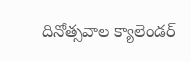దినోత్సవాల క్యాలెండర్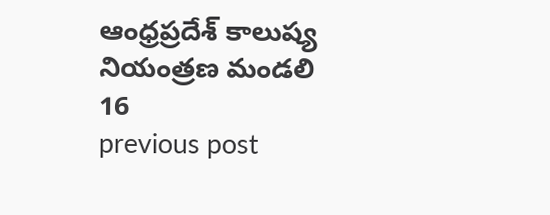ఆంధ్రప్రదేశ్ కాలుష్య నియంత్రణ మండలి
16
previous post